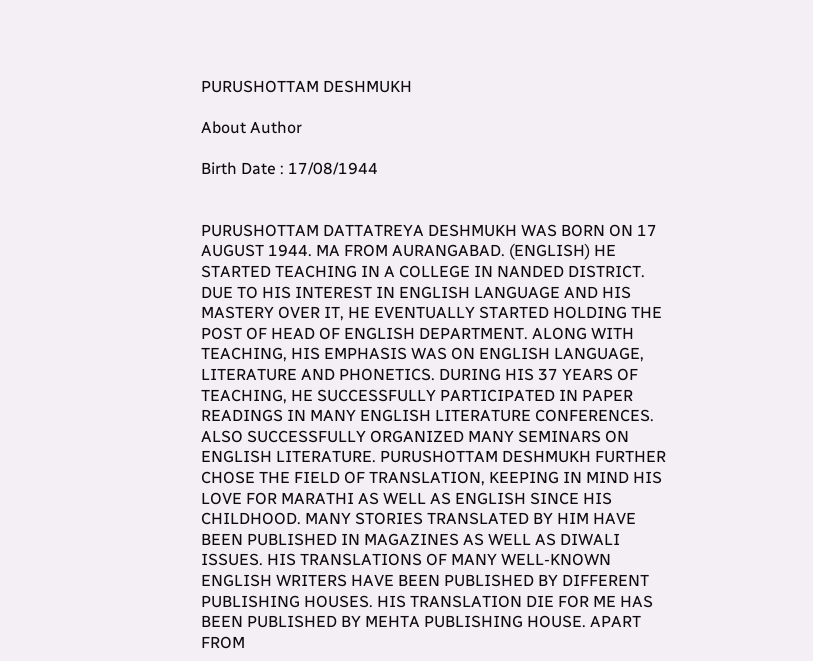PURUSHOTTAM DESHMUKH

About Author

Birth Date : 17/08/1944


PURUSHOTTAM DATTATREYA DESHMUKH WAS BORN ON 17 AUGUST 1944. MA FROM AURANGABAD. (ENGLISH) HE STARTED TEACHING IN A COLLEGE IN NANDED DISTRICT. DUE TO HIS INTEREST IN ENGLISH LANGUAGE AND HIS MASTERY OVER IT, HE EVENTUALLY STARTED HOLDING THE POST OF HEAD OF ENGLISH DEPARTMENT. ALONG WITH TEACHING, HIS EMPHASIS WAS ON ENGLISH LANGUAGE, LITERATURE AND PHONETICS. DURING HIS 37 YEARS OF TEACHING, HE SUCCESSFULLY PARTICIPATED IN PAPER READINGS IN MANY ENGLISH LITERATURE CONFERENCES. ALSO SUCCESSFULLY ORGANIZED MANY SEMINARS ON ENGLISH LITERATURE. PURUSHOTTAM DESHMUKH FURTHER CHOSE THE FIELD OF TRANSLATION, KEEPING IN MIND HIS LOVE FOR MARATHI AS WELL AS ENGLISH SINCE HIS CHILDHOOD. MANY STORIES TRANSLATED BY HIM HAVE BEEN PUBLISHED IN MAGAZINES AS WELL AS DIWALI ISSUES. HIS TRANSLATIONS OF MANY WELL-KNOWN ENGLISH WRITERS HAVE BEEN PUBLISHED BY DIFFERENT PUBLISHING HOUSES. HIS TRANSLATION DIE FOR ME HAS BEEN PUBLISHED BY MEHTA PUBLISHING HOUSE. APART FROM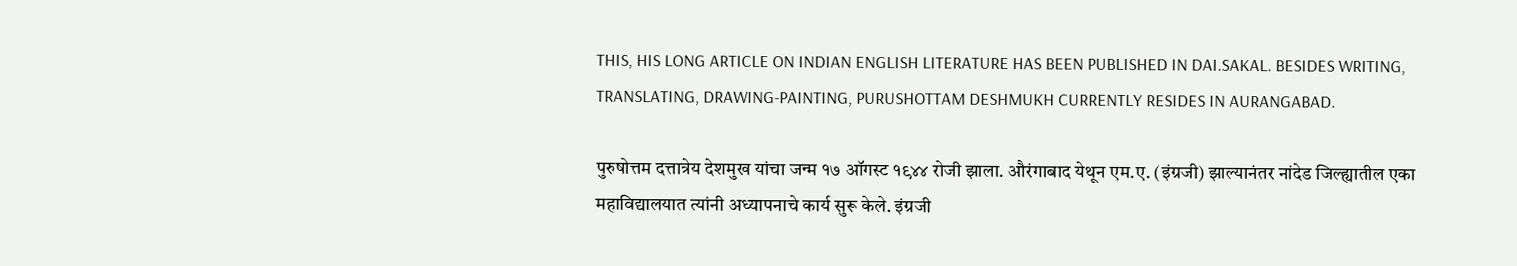THIS, HIS LONG ARTICLE ON INDIAN ENGLISH LITERATURE HAS BEEN PUBLISHED IN DAI.SAKAL. BESIDES WRITING, TRANSLATING, DRAWING-PAINTING, PURUSHOTTAM DESHMUKH CURRENTLY RESIDES IN AURANGABAD.

पुरुषोत्तम दत्तात्रेय देशमुख यांचा जन्म १७ ऑगस्ट १९४४ रोजी झाला. औरंगाबाद येथून एम.ए. (इंग्रजी) झाल्यानंतर नांदेड जिल्ह्यातील एका महाविद्यालयात त्यांनी अध्यापनाचे कार्य सुरू केले. इंग्रजी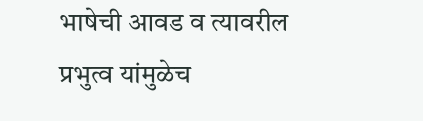भाषेची आवड व त्यावरील प्रभुत्व यांमुळेच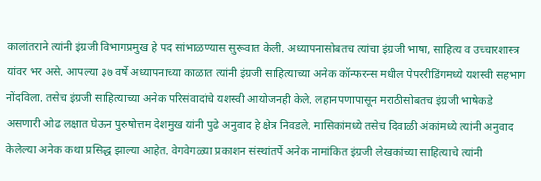कालांतराने त्यांनी इंग्रजी विभागप्रमुख हे पद सांभाळण्यास सुरूवात केली. अध्यापनासोबतच त्यांचा इंग्रजी भाषा, साहित्य व उच्चारशास्त्र यांवर भर असे. आपल्या ३७ वर्षे अध्यापनाच्या काळात त्यांनी इंग्रजी साहित्याच्या अनेक कॉन्फरन्स मधील पेपररीडिंगमध्ये यशस्वी सहभाग नोंदविला. तसेच इंग्रजी साहित्याच्या अनेक परिसंवादांचे यशस्वी आयोजनही केले. लहानपणापासून मराठीसोबतच इंग्रजी भाषेकडे असणारी ओढ लक्षात घेऊन पुरुषोत्तम देशमुख यांनी पुढे अनुवाद हे क्षेत्र निवडले. मासिकांमध्ये तसेच दिवाळी अंकांमध्ये त्यांनी अनुवाद केलेल्या अनेक कथा प्रसिद्ध झाल्या आहेत. वेगवेगळ्या प्रकाशन संस्थांतर्पे अनेक नामांकित इंग्रजी लेखकांच्या साहित्याचे त्यांनी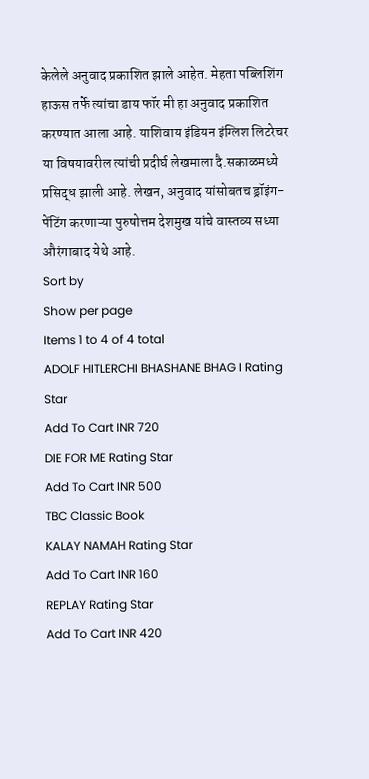केलेले अनुवाद प्रकाशित झाले आहेत. मेहता पब्लिशिंग हाऊस तर्फे त्यांचा डाय फॉर मी हा अनुवाद प्रकाशित करण्यात आला आहे. याशिवाय इंडियन इंग्लिश लिटरेचर या विषयावरील त्यांची प्रदीर्घ लेखमाला दै.सकाळमध्ये प्रसिद्ध झाली आहे. लेखन, अनुवाद यांसोबतच ड्रॉइंग-पेंटिंग करणाऱ्या पुरुषोत्तम देशमुख यांचे वास्तव्य सध्या औरंगाबाद येथे आहे.
Sort by
Show per page
Items 1 to 4 of 4 total
ADOLF HITLERCHI BHASHANE BHAG I Rating Star
Add To Cart INR 720
DIE FOR ME Rating Star
Add To Cart INR 500
TBC Classic Book
KALAY NAMAH Rating Star
Add To Cart INR 160
REPLAY Rating Star
Add To Cart INR 420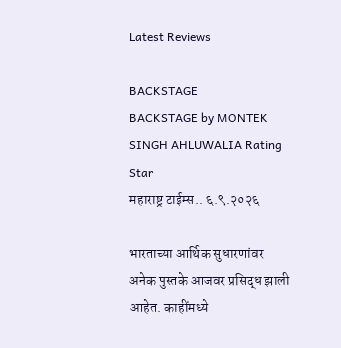Latest Reviews

BACKSTAGE
BACKSTAGE by MONTEK SINGH AHLUWALIA Rating Star
महाराष्ट्र टाईम्स.. ६.९.२०२६

भारताच्या आर्थिक सुधारणांवर अनेक पुस्तके आजवर प्रसिद्ध झाली आहेत. काहींमध्ये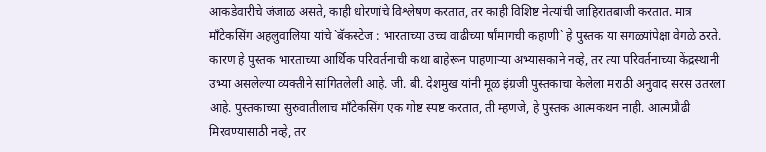आकडेवारीचे जंजाळ असते, काही धोरणांचे विश्लेषण करतात, तर काही विशिष्ट नेत्यांची जाहिरातबाजी करतात. मात्र माँटेकसिंग अहलुवालिया यांचे `बॅकस्टेज : भारताच्या उच्च वाढीच्या र्षांमागची कहाणी` हे पुस्तक या सगळ्यांपेक्षा वेगळे ठरते. कारण हे पुस्तक भारताच्या आर्थिक परिवर्तनाची कथा बाहेरून पाहणाऱ्या अभ्यासकाने नव्हे, तर त्या परिवर्तनाच्या केंद्रस्थानी उभ्या असलेल्या व्यक्तीने सांगितलेली आहे. जी. बी. देशमुख यांनी मूळ इंग्रजी पुस्तकाचा केलेला मराठी अनुवाद सरस उतरला आहे. पुस्तकाच्या सुरुवातीलाच माँटेकसिंग एक गोष्ट स्पष्ट करतात, ती म्हणजे, हे पुस्तक आत्मकथन नाही. आत्मप्रौढी मिरवण्यासाठी नव्हे, तर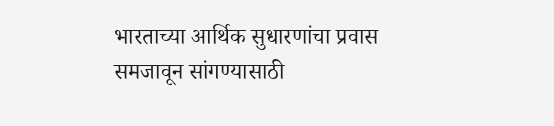भारताच्या आर्थिक सुधारणांचा प्रवास समजावून सांगण्यासाठी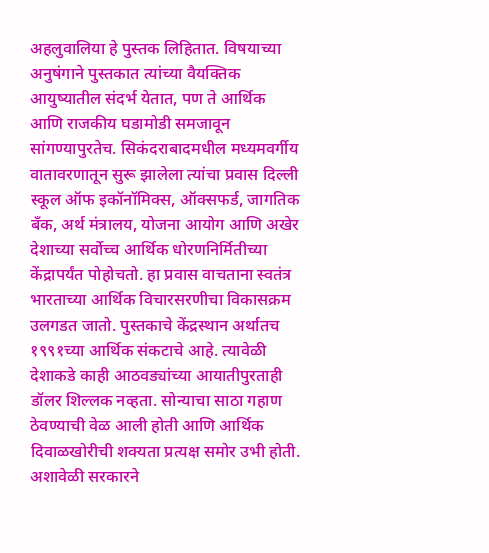अहलुवालिया हे पुस्तक लिहितात. विषयाच्या अनुषंगाने पुस्तकात त्यांच्या वैयक्तिक आयुष्यातील संदर्भ येतात, पण ते आर्थिक आणि राजकीय घडामोडी समजावून सांगण्यापुरतेच. सिकंदराबादमधील मध्यमवर्गीय वातावरणातून सुरू झालेला त्यांचा प्रवास दिल्ली स्कूल ऑफ इकॉनॉमिक्स, ऑक्सफर्ड, जागतिक बँक, अर्थ मंत्रालय, योजना आयोग आणि अखेर देशाच्या सर्वोच्च आर्थिक धोरणनिर्मितीच्या केंद्रापर्यंत पोहोचतो. हा प्रवास वाचताना स्वतंत्र भारताच्या आर्थिक विचारसरणीचा विकासक्रम उलगडत जातो. पुस्तकाचे केंद्रस्थान अर्थातच १९९१च्या आर्थिक संकटाचे आहे. त्यावेळी देशाकडे काही आठवड्यांच्या आयातीपुरताही डॉलर शिल्लक नव्हता. सोन्याचा साठा गहाण ठेवण्याची वेळ आली होती आणि आर्थिक दिवाळखोरीची शक्यता प्रत्यक्ष समोर उभी होती. अशावेळी सरकारने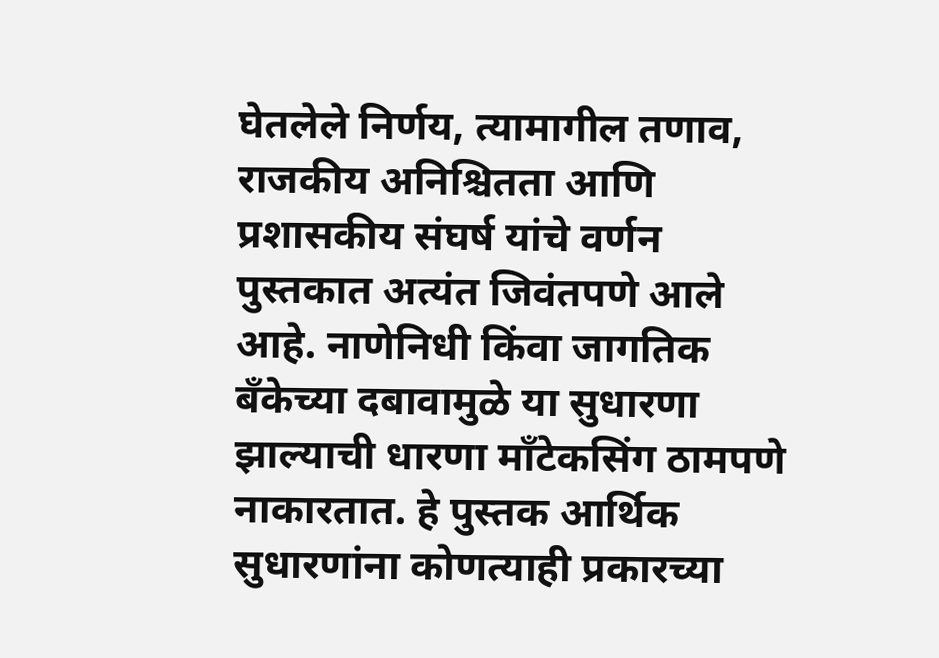घेतलेले निर्णय, त्यामागील तणाव, राजकीय अनिश्चितता आणि प्रशासकीय संघर्ष यांचे वर्णन पुस्तकात अत्यंत जिवंतपणे आले आहे. नाणेनिधी किंवा जागतिक बँकेच्या दबावामुळे या सुधारणा झाल्याची धारणा माँटेकसिंग ठामपणे नाकारतात. हे पुस्तक आर्थिक सुधारणांना कोणत्याही प्रकारच्या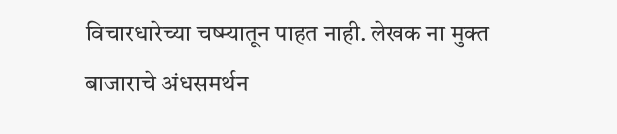विचारधारेच्या चष्म्यातून पाहत नाही. लेखक ना मुक्त बाजाराचे अंधसमर्थन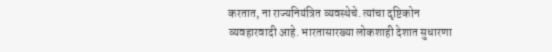करतात, ना राज्यनियंत्रित व्यवस्थेचे. त्यांचा दृष्टिकोन व्यवहारवादी आहे. भारतासारख्या लोकशाही देशात सुधारणा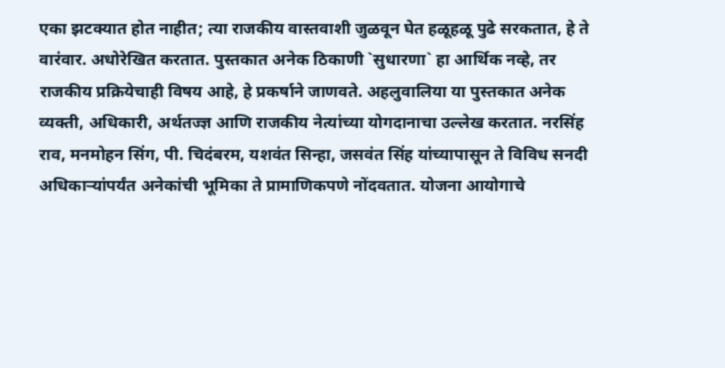एका झटक्यात होत नाहीत; त्या राजकीय वास्तवाशी जुळवून घेत हळूहळू पुढे सरकतात, हे ते वारंवार. अधोरेखित करतात. पुस्तकात अनेक ठिकाणी `सुधारणा` हा आर्थिक नव्हे, तर राजकीय प्रक्रियेचाही विषय आहे, हे प्रकर्षाने जाणवते. अहलुवालिया या पुस्तकात अनेक व्यक्ती, अधिकारी, अर्थतज्ज्ञ आणि राजकीय नेत्यांच्या योगदानाचा उल्लेख करतात. नरसिंह राव, मनमोहन सिंग, पी. चिदंबरम, यशवंत सिन्हा, जसवंत सिंह यांच्यापासून ते विविध सनदी अधिकाऱ्यांपर्यंत अनेकांची भूमिका ते प्रामाणिकपणे नोंदवतात. योजना आयोगाचे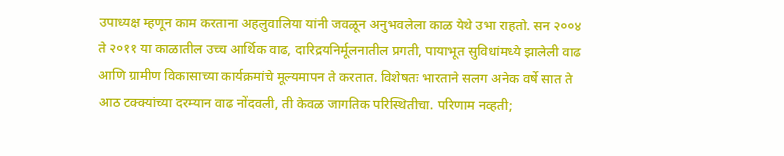उपाध्यक्ष म्हणून काम करताना अहलुवालिया यांनी जवळून अनुभवलेला काळ येथे उभा राहतो. सन २००४ ते २०११ या काळातील उच्च आर्थिक वाढ, दारिद्रयनिर्मूलनातील प्रगती, पायाभूत सुविधांमध्ये झालेली वाढ आणि ग्रामीण विकासाच्या कार्यक्रमांचे मूल्यमापन ते करतात. विशेषतः भारताने सलग अनेक वर्षे सात ते आठ टक्क्यांच्या दरम्यान वाढ नोंदवली, ती केवळ जागतिक परिस्थितीचा. परिणाम नव्हती;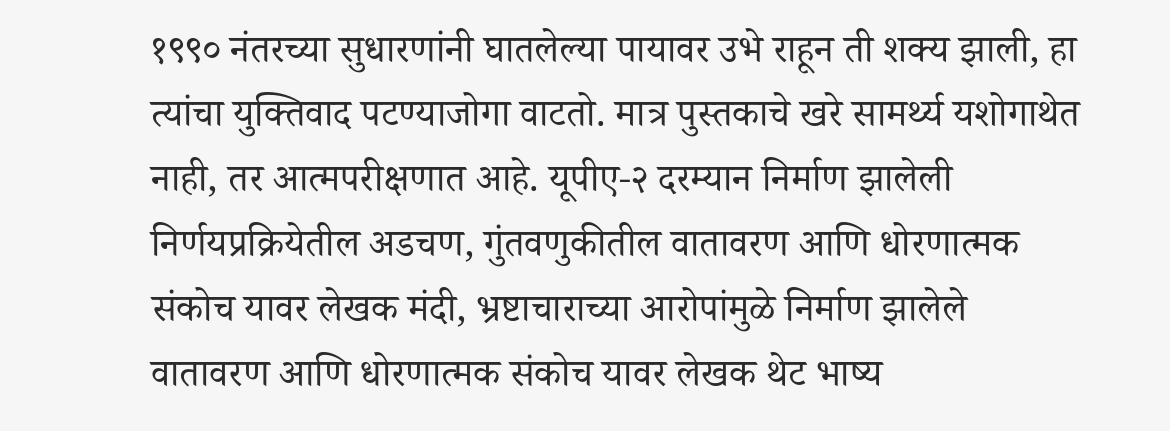१९९० नंतरच्या सुधारणांनी घातलेल्या पायावर उभे राहून ती शक्य झाली, हा त्यांचा युक्तिवाद पटण्याजोगा वाटतो. मात्र पुस्तकाचे खरे सामर्थ्य यशोगाथेत नाही, तर आत्मपरीक्षणात आहे. यूपीए-२ दरम्यान निर्माण झालेली निर्णयप्रक्रियेतील अडचण, गुंतवणुकीतील वातावरण आणि धोरणात्मक संकोच यावर लेखक मंदी, भ्रष्टाचाराच्या आरोपांमुळे निर्माण झालेले वातावरण आणि धोरणात्मक संकोच यावर लेखक थेट भाष्य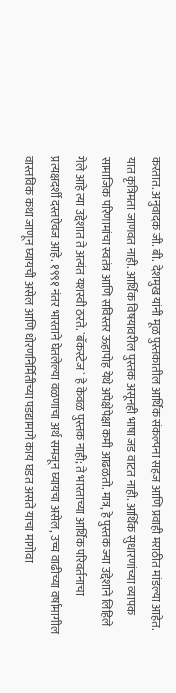करतात. अनुवादक जी. बी. देशमुख यांनी मूळ पुस्तकातील आर्थिक संकल्पना सहज आणि प्रवाही मराठीत मांडल्या आहेत. यात कृत्रिमता जाणवत नाही. आर्थिक विषयावरील पुस्तक असूनही भाषा जड वाटत नाही. आर्थिक सुधारणांच्या व्यापक सामाजिक परिणामांचा स्वतंत्र आणि सविस्तर ऊहापोह येथे अपेक्षेपेक्षा कमी आढळतो. मात्र, हे पुस्तक ज्या उद्देशाने लिहिले गेले आहे त्या उद्देशात ते अत्यंत यशस्वी ठरते. `बॅकस्टेज` हे केवळ पुस्तक नाही; ते भारताच्या आर्थिक परिवर्तनाचा प्रत्यक्षदर्शी दस्तऐवज आहे. १९९१ नंतर भारताने घेतलेल्या वळणाचा अर्थ समजून घ्यायचा असेल, उच्च वाढीच्या वर्षामागील वास्तविक कथा जाणून घ्यायची असेल आणि धोरणनिर्मितीच्या पडद्यामागे काय घडत असते याचा मागोवा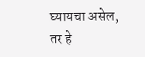घ्यायचा असेल, तर हे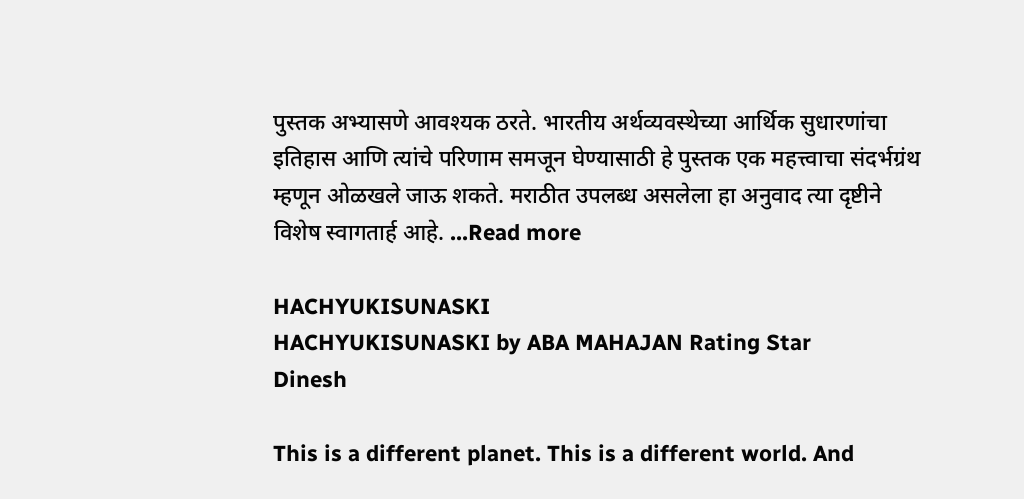पुस्तक अभ्यासणे आवश्यक ठरते. भारतीय अर्थव्यवस्थेच्या आर्थिक सुधारणांचा इतिहास आणि त्यांचे परिणाम समजून घेण्यासाठी हे पुस्तक एक महत्त्वाचा संदर्भग्रंथ म्हणून ओळखले जाऊ शकते. मराठीत उपलब्ध असलेला हा अनुवाद त्या दृष्टीने विशेष स्वागतार्ह आहे. ...Read more

HACHYUKISUNASKI
HACHYUKISUNASKI by ABA MAHAJAN Rating Star
Dinesh

This is a different planet. This is a different world. And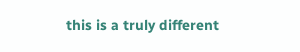this is a truly different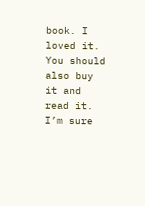book. I loved it. You should also buy it and read it. I’m sure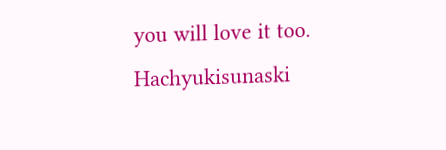you will love it too. Hachyukisunaski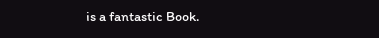is a fantastic Book.